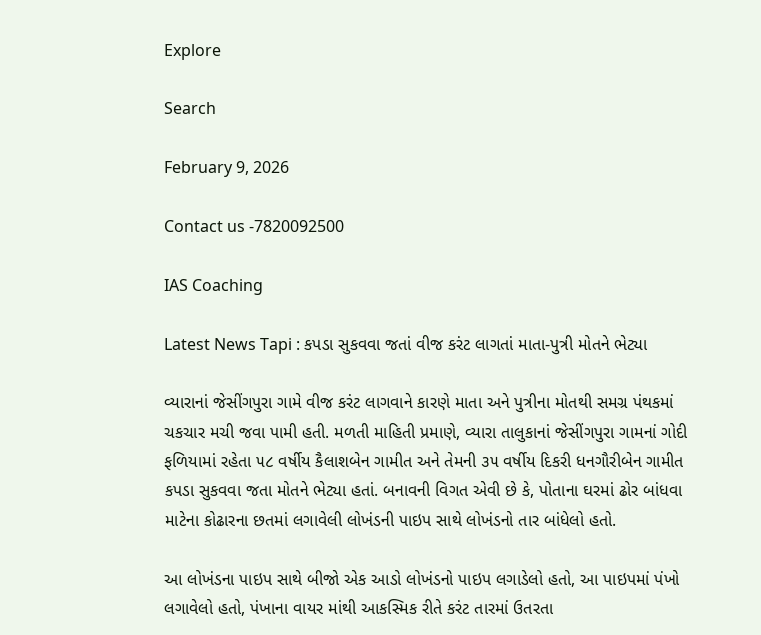Explore

Search

February 9, 2026

Contact us -7820092500

IAS Coaching

Latest News Tapi : કપડા સુકવવા જતાં વીજ કરંટ લાગતાં માતા-પુત્રી મોતને ભેટ્યા

વ્યારાનાં જેસીંગપુરા ગામે વીજ કરંટ લાગવાને કારણે માતા અને પુત્રીના મોતથી સમગ્ર પંથકમાં ચકચાર મચી જવા પામી હતી. મળતી માહિતી પ્રમાણે, વ્યારા તાલુકાનાં જેસીંગપુરા ગામનાં ગોદી ફળિયામાં રહેતા ૫૮ વર્ષીય કૈલાશબેન ગામીત અને તેમની ૩૫ વર્ષીય દિકરી ધનગૌરીબેન ગામીત કપડા સુકવવા જતા મોતને ભેટ્યા હતાં. બનાવની વિગત એવી છે કે, પોતાના ઘરમાં ઢોર બાંધવા માટેના કોઢારના છતમાં લગાવેલી લોખંડની પાઇપ સાથે લોખંડનો તાર બાંધેલો હતો.

આ લોખંડના પાઇપ સાથે બીજો એક આડો લોખંડનો પાઇપ લગાડેલો હતો, આ પાઇપમાં પંખો લગાવેલો હતો, પંખાના વાયર માંથી આકસ્મિક રીતે કરંટ તારમાં ઉતરતા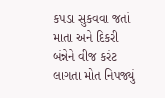કપડા સુકવવા જતાં માતા અને દિકરી બંન્નેને વીજ કરંટ લાગતા મોત નિપજ્યું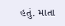હતું. માતા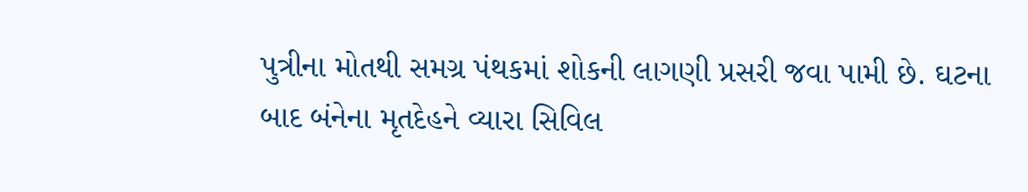પુત્રીના મોતથી સમગ્ર પંથકમાં શોકની લાગણી પ્રસરી જવા પામી છે. ઘટના બાદ બંનેના મૃતદેહને વ્યારા સિવિલ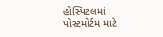હોસ્પિટલમાં પોસ્ટમોર્ટમ માટે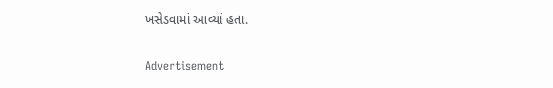ખસેડવામાં આવ્યાં હતા.

Advertisement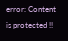error: Content is protected !!